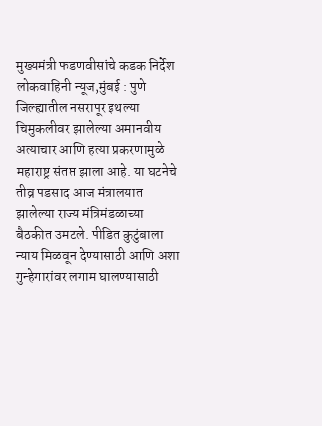मुख्यमंत्री फडणवीसांचे कडक निर्देश
लोकवाहिनी न्यूज,मुंबई : पुणे जिल्ह्यातील नसरापूर इथल्या चिमुकलीवर झालेल्या अमानवीय अत्याचार आणि हत्या प्रकरणामुळे महाराष्ट्र संतप्त झाला आहे. या घटनेचे तीव्र पडसाद आज मंत्रालयात झालेल्या राज्य मंत्रिमंडळाच्या बैठकीत उमटले. पीडित कुटुंबाला न्याय मिळवून देण्यासाठी आणि अशा गुन्हेगारांवर लगाम घालण्यासाठी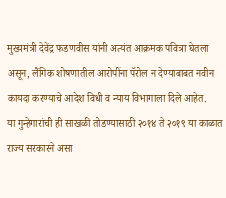मुख्यमंत्री देवेंद्र फडणवीस यांनी अत्यंत आक्रमक पवित्रा घेतला असून, लैंगिक शोषणातील आरोपींना पॅरोल न देण्याबाबत नवीन कायदा करण्याचे आदेश विधी व न्याय विभागाला दिले आहेत.
या गुन्हेगारांची ही साखळी तोडण्यासाठी २०१४ ते २०१९ या काळात राज्य सरकारने असा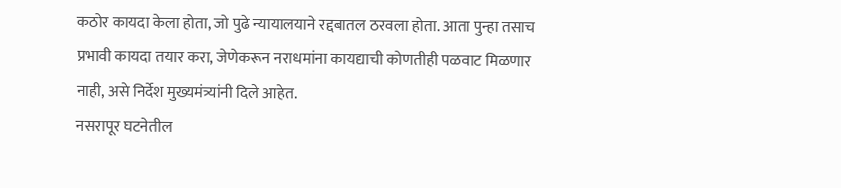कठोर कायदा केला होता, जो पुढे न्यायालयाने रद्दबातल ठरवला होता. आता पुन्हा तसाच प्रभावी कायदा तयार करा, जेणेकरून नराधमांना कायद्याची कोणतीही पळवाट मिळणार नाही, असे निर्देश मुख्यमंत्र्यांनी दिले आहेत.
नसरापूर घटनेतील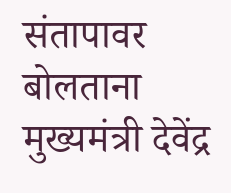संतापावर बोलताना मुख्यमंत्री देवेंद्र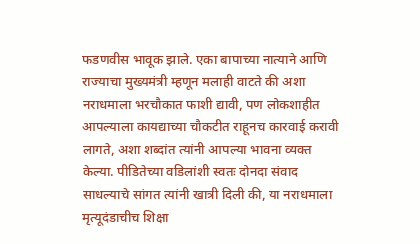फडणवीस भावूक झाले. एका बापाच्या नात्याने आणि राज्याचा मुख्यमंत्री म्हणून मलाही वाटते की अशा नराधमाला भरचौकात फाशी द्यावी, पण लोकशाहीत आपल्याला कायद्याच्या चौकटीत राहूनच कारवाई करावी लागते, अशा शब्दांत त्यांनी आपल्या भावना व्यक्त केल्या. पीडितेच्या वडिलांशी स्वतः दोनदा संवाद साधल्याचे सांगत त्यांनी खात्री दिली की, या नराधमाला मृत्यूदंडाचीच शिक्षा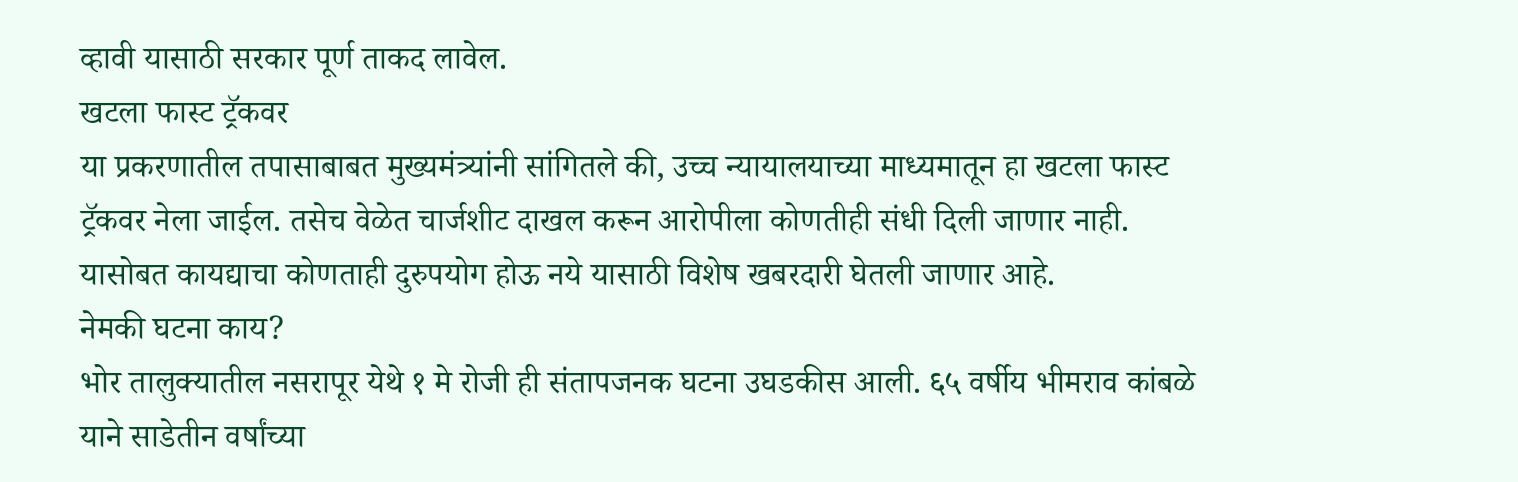व्हावी यासाठी सरकार पूर्ण ताकद लावेल.
खटला फास्ट ट्रॅकवर
या प्रकरणातील तपासाबाबत मुख्यमंत्र्यांनी सांगितले की, उच्च न्यायालयाच्या माध्यमातून हा खटला फास्ट ट्रॅकवर नेला जाईल. तसेच वेळेत चार्जशीट दाखल करून आरोपीला कोणतीही संधी दिली जाणार नाही. यासोबत कायद्याचा कोणताही दुरुपयोग होऊ नये यासाठी विशेष खबरदारी घेतली जाणार आहे.
नेमकी घटना काय?
भोर तालुक्यातील नसरापूर येथे १ मे रोजी ही संतापजनक घटना उघडकीस आली. ६५ वर्षीय भीमराव कांबळे याने साडेतीन वर्षांच्या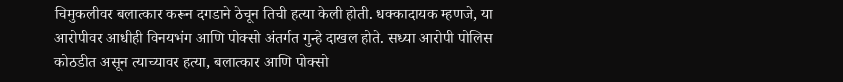चिमुकलीवर बलात्कार करून दगडाने ठेचून तिची हत्या केली होती. धक्कादायक म्हणजे, या आरोपीवर आधीही विनयभंग आणि पोक्सो अंतर्गत गुन्हे दाखल होते. सध्या आरोपी पोलिस कोठडीत असून त्याच्यावर हत्या, बलात्कार आणि पोक्सो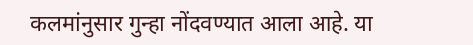कलमांनुसार गुन्हा नोंदवण्यात आला आहे. या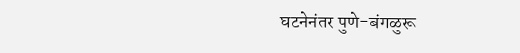घटनेनंतर पुणे-बंगळुरू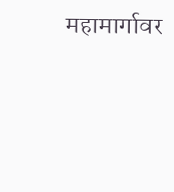महामार्गावर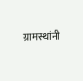ग्रामस्थांनी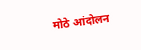मोठे आंदोलन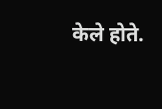केले होते.